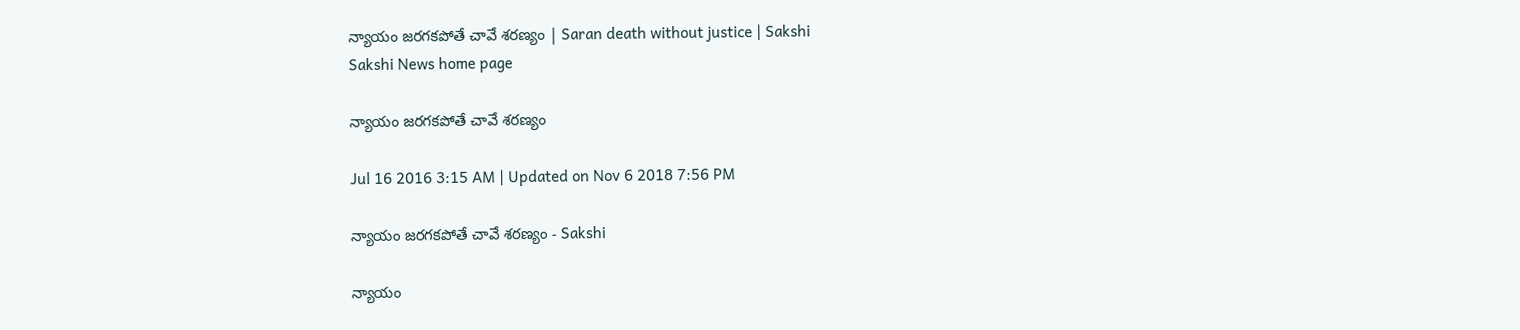న్యాయం జరగకపోతే చావే శరణ్యం | Saran death without justice | Sakshi
Sakshi News home page

న్యాయం జరగకపోతే చావే శరణ్యం

Jul 16 2016 3:15 AM | Updated on Nov 6 2018 7:56 PM

న్యాయం జరగకపోతే చావే శరణ్యం - Sakshi

న్యాయం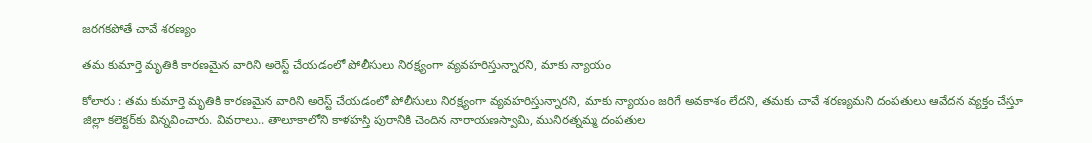జరగకపోతే చావే శరణ్యం

తమ కుమార్తె మృతికి కారణమైన వారిని అరెస్ట్ చేయడంలో పోలీసులు నిరక్ష్యంగా వ్యవహరిస్తున్నారని, మాకు న్యాయం

కోలారు : తమ కుమార్తె మృతికి కారణమైన వారిని అరెస్ట్ చేయడంలో పోలీసులు నిరక్ష్యంగా వ్యవహరిస్తున్నారని, మాకు న్యాయం జరిగే అవకాశం లేదని, తమకు చావే శరణ్యమని దంపతులు ఆవేదన వ్యక్తం చేస్తూ జిల్లా కలెక్టర్‌కు విన్నవించారు. వివరాలు.. తాలూకాలోని కాళహస్తి పురానికి చెందిన నారాయణస్వామి, మునిరత్నమ్మ దంపతుల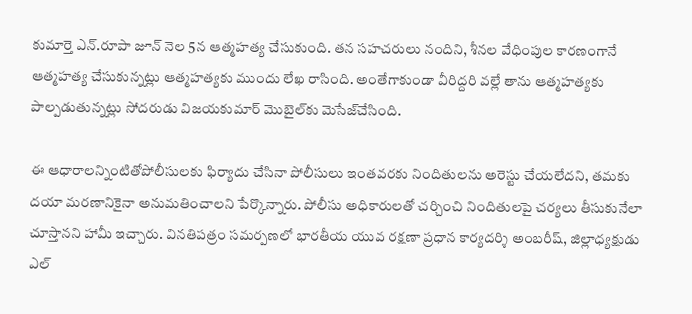కుమార్తె ఎన్.రూపా జూన్ నెల 5న ఆత్మహత్య చేసుకుంది. తన సహచరులు నందిని, శీనల వేధింపుల కారణంగానే ఆత్మహత్య చేసుకున్నట్లు ఆత్మహత్యకు ముందు లేఖ రాసింది. అంతేగాకుండా వీరిద్దరి వల్లే తాను ఆత్మహత్యకు పాల్పడుతున్నట్లు సోదరుడు విజయకుమార్ మొబైల్‌కు మెసేజ్‌చేసింది.

ఈ ఆధారాలన్నింటితోపోలీసులకు ఫిర్యాదు చేసినా పోలీసులు ఇంతవరకు నిందితులను అరెస్టు చేయలేదని, తమకు దయా మరణానికైనా అనుమతించాలని పేర్కొన్నారు. పోలీసు అధికారులతో చర్చించి నిందితులపై చర్యలు తీసుకునేలా చూస్తానని హామీ ఇచ్చారు. వినతిపత్రం సమర్పణలో భారతీయ యువ రక్షణా ప్రధాన కార్యదర్శి అంబరీష్, జిల్లాధ్యక్షుడు ఎల్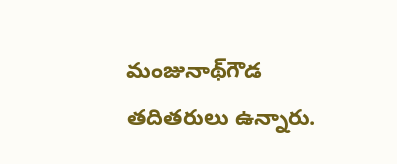మంజునాథ్‌గౌడ తదితరులు ఉన్నారు.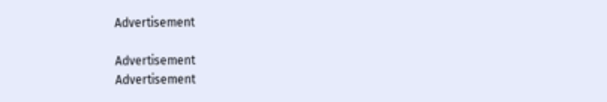Advertisement

Advertisement
Advertisement